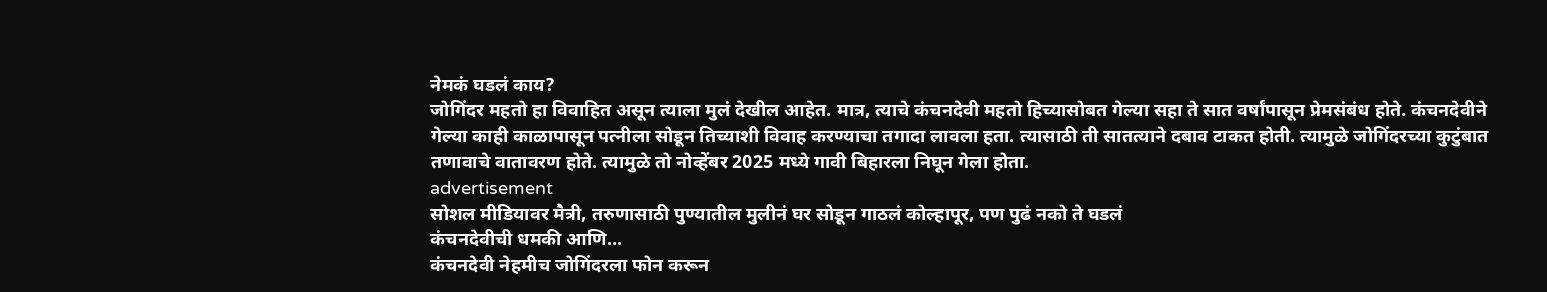नेमकं घडलं काय?
जोगिंदर महतो हा विवाहित असून त्याला मुलं देखील आहेत. मात्र, त्याचे कंचनदेवी महतो हिच्यासोबत गेल्या सहा ते सात वर्षांपासून प्रेमसंबंध होते. कंचनदेवीने गेल्या काही काळापासून पत्नीला सोडून तिच्याशी विवाह करण्याचा तगादा लावला हता. त्यासाठी ती सातत्याने दबाव टाकत होती. त्यामुळे जोगिंदरच्या कुटुंबात तणावाचे वातावरण होते. त्यामुळे तो नोव्हेंबर 2025 मध्ये गावी बिहारला निघून गेला होता.
advertisement
सोशल मीडियावर मैत्री, तरुणासाठी पुण्यातील मुलीनं घर सोडून गाठलं कोल्हापूर, पण पुढं नको ते घडलं
कंचनदेवीची धमकी आणि...
कंचनदेवी नेहमीच जोगिंदरला फोन करून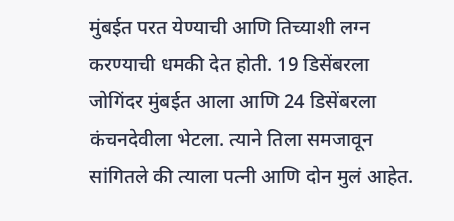मुंबईत परत येण्याची आणि तिच्याशी लग्न करण्याची धमकी देत होती. 19 डिसेंबरला जोगिंदर मुंबईत आला आणि 24 डिसेंबरला कंचनदेवीला भेटला. त्याने तिला समजावून सांगितले की त्याला पत्नी आणि दोन मुलं आहेत.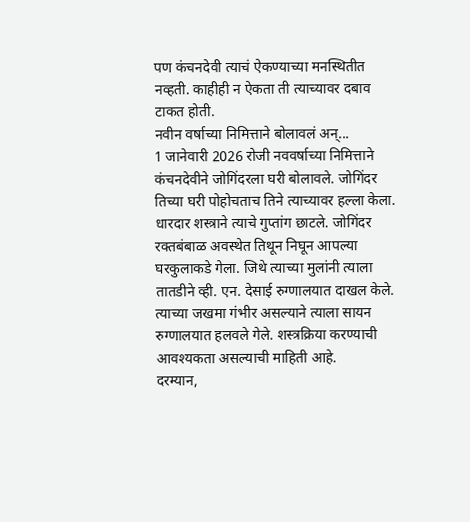पण कंचनदेवी त्याचं ऐकण्याच्या मनस्थितीत नव्हती. काहीही न ऐकता ती त्याच्यावर दबाव टाकत होती.
नवीन वर्षाच्या निमित्ताने बोलावलं अन्...
1 जानेवारी 2026 रोजी नववर्षाच्या निमित्ताने कंचनदेवीने जोगिंदरला घरी बोलावले. जोगिंदर तिच्या घरी पोहोचताच तिने त्याच्यावर हल्ला केला. धारदार शस्त्राने त्याचे गुप्तांग छाटले. जोगिंदर रक्तबंबाळ अवस्थेत तिथून निघून आपल्या घरकुलाकडे गेला. जिथे त्याच्या मुलांनी त्याला तातडीने व्ही. एन. देसाई रुग्णालयात दाखल केले. त्याच्या जखमा गंभीर असल्याने त्याला सायन रुग्णालयात हलवले गेले. शस्त्रक्रिया करण्याची आवश्यकता असल्याची माहिती आहे.
दरम्यान,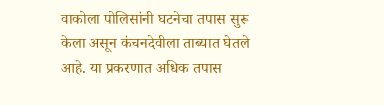वाकोला पोलिसांनी घटनेचा तपास सुरू केला असून कंचनदेवीला ताब्यात घेतले आहे. या प्रकरणात अधिक तपास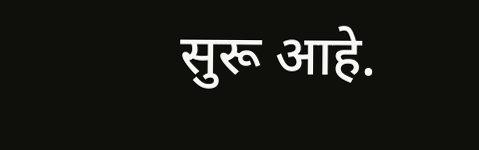सुरू आहे.